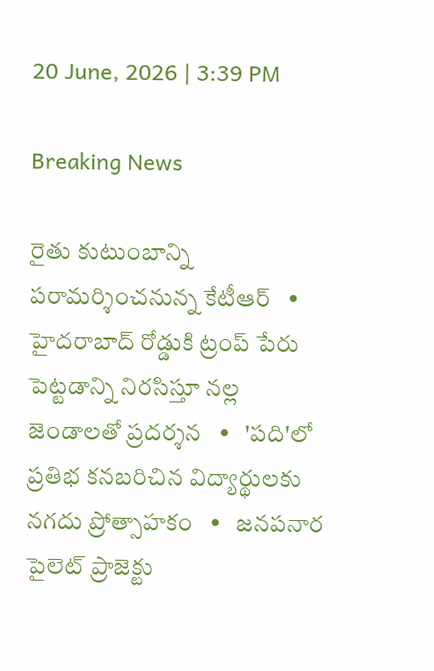20 June, 2026 | 3:39 PM

Breaking News

రైతు కుటుంబాన్ని పరామర్శించనున్న కేటీఆర్   •   హైదరాబాద్ రోడ్డుకి ట్రంప్ పేరు పెట్టడాన్ని నిరసిస్తూ నల్ల జెండాలతో ప్రదర్శన   •   'పది'లో ప్రతిభ కనబరిచిన విద్యార్థులకు నగదు ప్రోత్సాహకం   •   జనపనార పైలెట్ ప్రాజెక్టు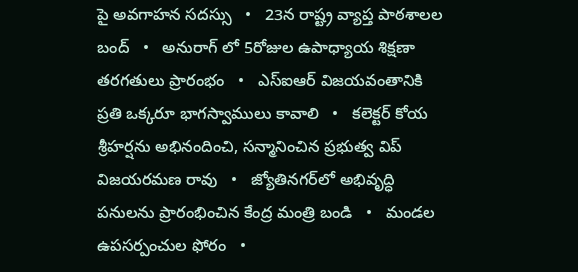పై అవగాహన సదస్సు   •   23న రాష్ట్ర వ్యాప్త పాఠశాలల బంద్   •   అనురాగ్ లో 5రోజుల ఉపాధ్యాయ శిక్షణా తరగతులు ప్రారంభం   •   ఎస్‌ఐఆర్ విజయవంతానికి ప్రతి ఒక్కరూ భాగస్వాములు కావాలి   •   కలెక్టర్ కోయ శ్రీహర్షను అభినందించి, సన్మానించిన ప్రభుత్వ విప్ విజయరమణ రావు   •   జ్యోతినగర్‌లో అభివృద్ధి పనులను ప్రారంభించిన కేంద్ర మంత్రి బండి   •   మండల ఉపసర్పంచుల ఫోరం   •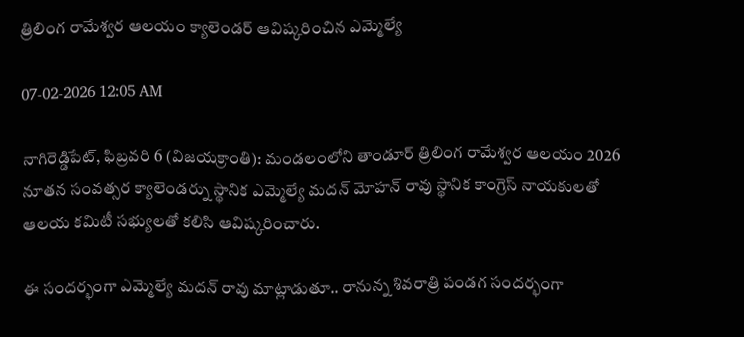త్రిలింగ రామేశ్వర ఆలయం క్యాలెండర్ ఆవిష్కరించిన ఎమ్మెల్యే

07-02-2026 12:05 AM

నాగిరెడ్డిపేట్, ఫిబ్రవరి 6 (విజయక్రాంతి): మండలంలోని తాండూర్ త్రిలింగ రామేశ్వర ఆలయం 2026 నూతన సంవత్సర క్యాలెండర్ను స్థానిక ఎమ్మెల్యే మదన్ మోహన్ రావు స్థానిక కాంగ్రెస్ నాయకులతో ఆలయ కమిటీ సభ్యులతో కలిసి ఆవిష్కరించారు.

ఈ సందర్భంగా ఎమ్మెల్యే మదన్ రావు మాట్లాడుతూ.. రానున్న శివరాత్రి పండగ సందర్భంగా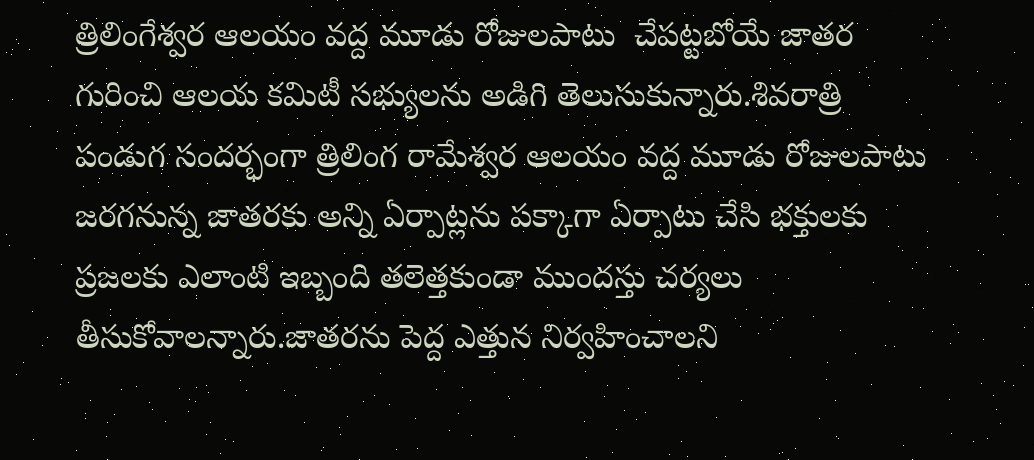త్రిలింగేశ్వర ఆలయం వద్ద మూడు రోజులపాటు  చేపట్టబోయే జాతర గురించి ఆలయ కమిటీ సభ్యులను అడిగి తెలుసుకున్నారు.శివరాత్రి పండుగ సందర్భంగా త్రిలింగ రామేశ్వర ఆలయం వద్ద మూడు రోజులపాటు జరగనున్న జాతరకు అన్ని ఏర్పాట్లను పక్కాగా ఏర్పాటు చేసి భక్తులకు ప్రజలకు ఎలాంటి ఇబ్బంది తలెత్తకుండా ముందస్తు చర్యలు తీసుకోవాలన్నారు.జాతరను పెద్ద ఎత్తున నిర్వహించాలని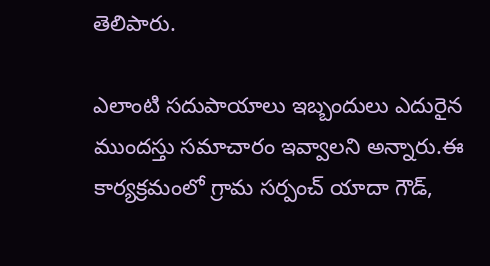తెలిపారు.

ఎలాంటి సదుపాయాలు ఇబ్బందులు ఎదురైన ముందస్తు సమాచారం ఇవ్వాలని అన్నారు.ఈ కార్యక్రమంలో గ్రామ సర్పంచ్ యాదా గౌడ్,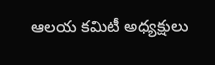ఆలయ కమిటీ అధ్యక్షులు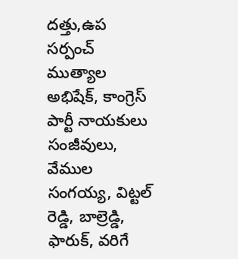దత్తు,ఉప సర్పంచ్ ముత్యాల అభిషేక్, కాంగ్రెస్ పార్టీ నాయకులు సంజీవులు, వేముల సంగయ్య, విట్టల్ రెడ్డి, బాల్రెడ్డి, ఫారుక్, వరిగే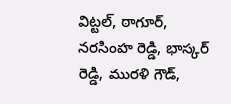విట్టల్, ఠాగూర్, నరసింహ రెడ్డి, భాస్కర్ రెడ్డి, మురళి గౌడ్,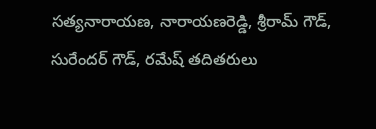సత్యనారాయణ, నారాయణరెడ్డి, శ్రీరామ్ గౌడ్, సురేందర్ గౌడ్, రమేష్ తదితరులు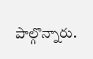పాల్గొన్నారు.